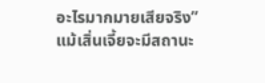อะไรมากมายเสียจริง”
แม้เสิ่นเจี้ยจะมีสถานะ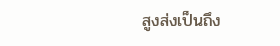สูงส่งเป็นถึง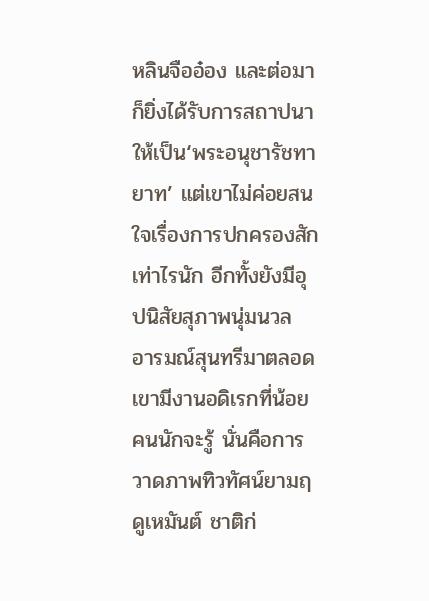หลินจืออ๋อง และต่อมาก็ยิ่งได้รับการสถาปนาให้เป็น‘พระอนุชารัชทายาท’ แต่เขาไม่ค่อยสนใจเรื่องการปกครองสักเท่าไรนัก อีกทั้งยังมีอุปนิสัยสุภาพนุ่มนวล อารมณ์สุนทรีมาตลอด เขามีงานอดิเรกที่น้อยคนนักจะรู้ นั่นคือการวาดภาพทิวทัศน์ยามฤดูเหมันต์ ชาติก่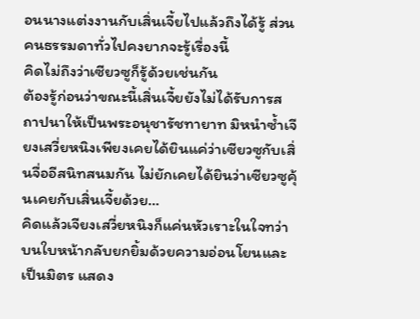อนนางแต่งงานกับเสิ่นเจี้ยไปแล้วถึงได้รู้ ส่วนคนธรรมดาทั่วไปคงยากจะรู้เรื่องนี้
คิดไม่ถึงว่าเซียวซูก็รู้ด้วยเช่นกัน
ต้องรู้ก่อนว่าขณะนี้เสิ่นเจี้ยยังไม่ได้รับการสถาปนาให้เป็นพระอนุชารัชทายาท มิหนำซ้ำเจียงเสวี่ยหนิงเพียงเคยได้ยินแค่ว่าเซียวซูกับเสิ่นจื่ออีสนิทสนมกัน ไม่ยักเคยได้ยินว่าเซียวซูคุ้นเคยกับเสิ่นเจี้ยด้วย…
คิดแล้วเจียงเสวี่ยหนิงก็แค่นหัวเราะในใจทว่าบนใบหน้ากลับยกยิ้มด้วยความอ่อนโยนและเป็นมิตร แสดง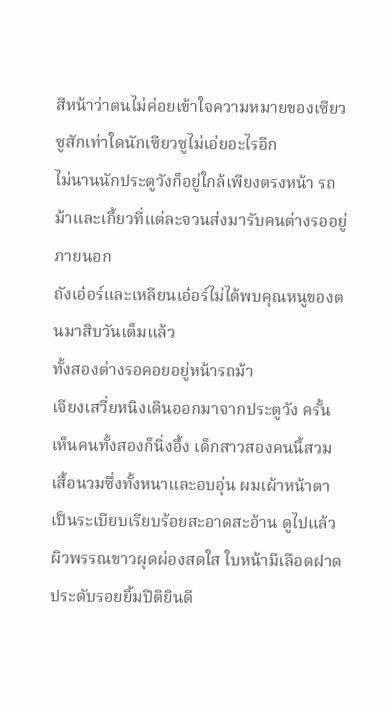สีหน้าว่าตนไม่ค่อยเข้าใจความหมายของเซียวซูสักเท่าใดนักเซียวซูไม่เอ่ยอะไรอีก
ไม่นานนักประตูวังก็อยู่ใกล้เพียงตรงหน้า รถม้าและเกี้ยวที่แต่ละจวนส่งมารับคนต่างรออยู่ภายนอก
ถังเอ๋อร์และเหลียนเอ๋อร์ไม่ได้พบคุณหนูของตนมาสิบวันเต็มแล้ว
ทั้งสองต่างรอคอยอยู่หน้ารถม้า
เจียงเสวี่ยหนิงเดินออกมาจากประตูวัง ครั้นเห็นคนทั้งสองก็นิ่งอึ้ง เด็กสาวสองคนนี้สวมเสื้อนวมซึ่งทั้งหนาและอบอุ่น ผมเผ้าหน้าตาเป็นระเบียบเรียบร้อยสะอาดสะอ้าน ดูไปแล้วผิวพรรณขาวผุดผ่องสดใส ใบหน้ามีเลือดฝาดประดับรอยยิ้มปีติยินดี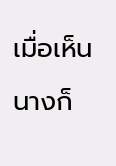เมื่อเห็นนางก็